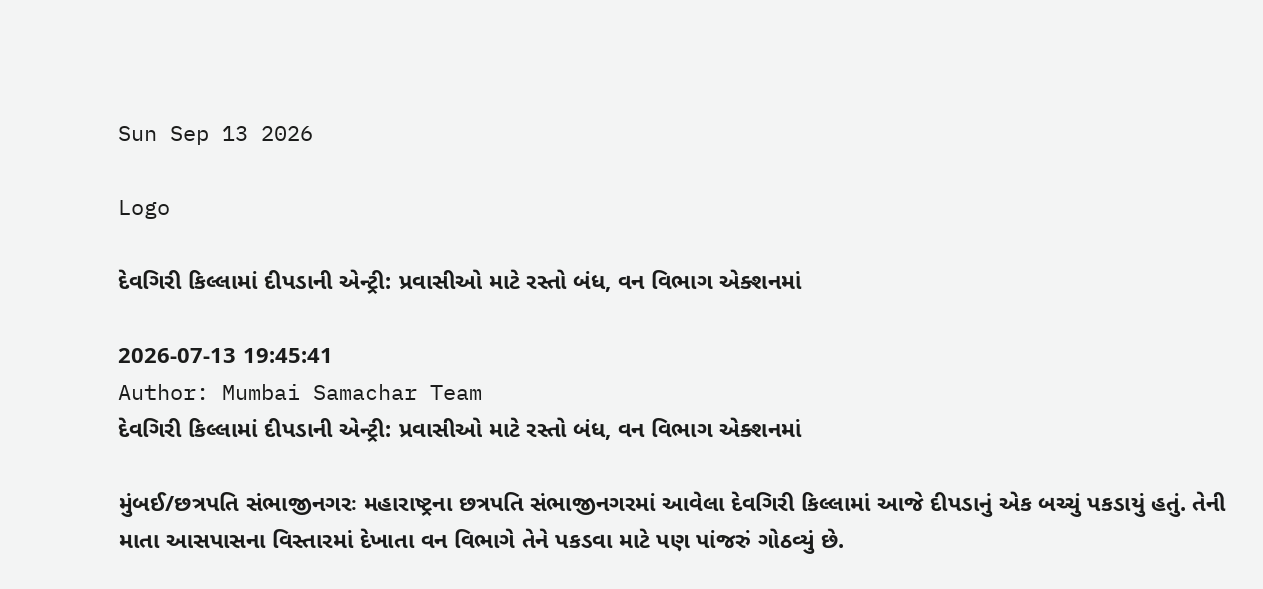Sun Sep 13 2026

Logo

દેવગિરી કિલ્લામાં દીપડાની એન્ટ્રી: પ્રવાસીઓ માટે રસ્તો બંધ, વન વિભાગ એક્શનમાં

2026-07-13 19:45:41
Author: Mumbai Samachar Team
દેવગિરી કિલ્લામાં દીપડાની એન્ટ્રી: પ્રવાસીઓ માટે રસ્તો બંધ, વન વિભાગ એક્શનમાં

મુંબઈ/છત્રપતિ સંભાજીનગરઃ મહારાષ્ટ્રના છત્રપતિ સંભાજીનગરમાં આવેલા દેવગિરી કિલ્લામાં આજે દીપડાનું એક બચ્ચું પકડાયું હતું. તેની માતા આસપાસના વિસ્તારમાં દેખાતા વન વિભાગે તેને પકડવા માટે પણ પાંજરું ગોઠવ્યું છે.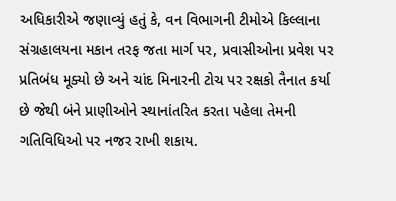અધિકારીએ જણાવ્યું હતું કે, વન વિભાગની ટીમોએ કિલ્લાના સંગ્રહાલયના મકાન તરફ જતા માર્ગ પર, પ્રવાસીઓના પ્રવેશ પર પ્રતિબંધ મૂક્યો છે અને ચાંદ મિનારની ટોચ પર રક્ષકો તૈનાત કર્યા છે જેથી બંને પ્રાણીઓને સ્થાનાંતરિત કરતા પહેલા તેમની ગતિવિધિઓ પર નજર રાખી શકાય.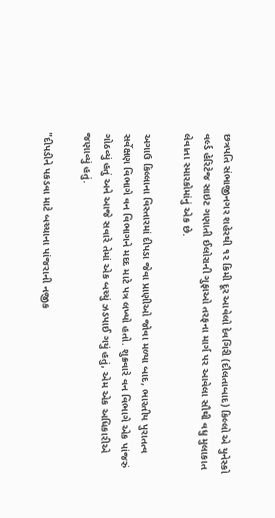છત્રપતિ સંભાજીનગર શહેરથી ૧૨ કિમી દૂર આવેલો દેવગિરી (દૌલતાબાદ) કિલ્લો એ યુનેસ્કો વર્લ્ડ હેરિટેજ સાઇટ ગણાતી ઈલોરાની ગુફાઓ તરફના માર્ગ પર આવેલા સૌથી વધુ મુલાકાત લેવાતા સ્મારકોમાંનું એક છે.

અગાઉ કિલ્લાના વિસ્તારમાં દીપડા જેવા પ્રાણીઓ જોવા મળ્યા બાદ, ભારતીય પુરાતત્વ સર્વેક્ષણ વિભાગે વન વિભાગને મદદ માટે પત્ર લખ્યો હતો. શુક્રવારે વન વિભાગે એક પાંજરું ગોઠવ્યું હતું અને આજે સવારે તેમાં એક બચ્ચું ઝડપાઈ ગયું હતું, એમ એક અધિકારીએ જણાવ્યું હતું.

"દીપડીને પકડવા માટે બચ્ચાના પાંજરાની નજીક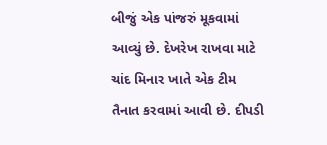બીજું એક પાંજરું મૂકવામાં આવ્યું છે. દેખરેખ રાખવા માટે ચાંદ મિનાર ખાતે એક ટીમ તૈનાત કરવામાં આવી છે. દીપડી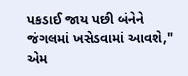પકડાઈ જાય પછી બંનેને જંગલમાં ખસેડવામાં આવશે," એમ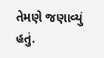તેમણે જણાવ્યું હતું.